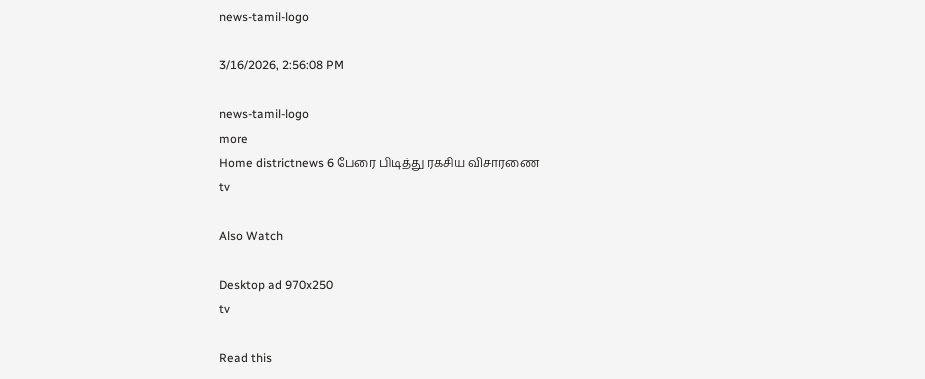news-tamil-logo

3/16/2026, 2:56:08 PM

news-tamil-logo
more
Home districtnews 6 பேரை பிடித்து ரகசிய விசாரணை
tv

Also Watch

Desktop ad 970x250
tv

Read this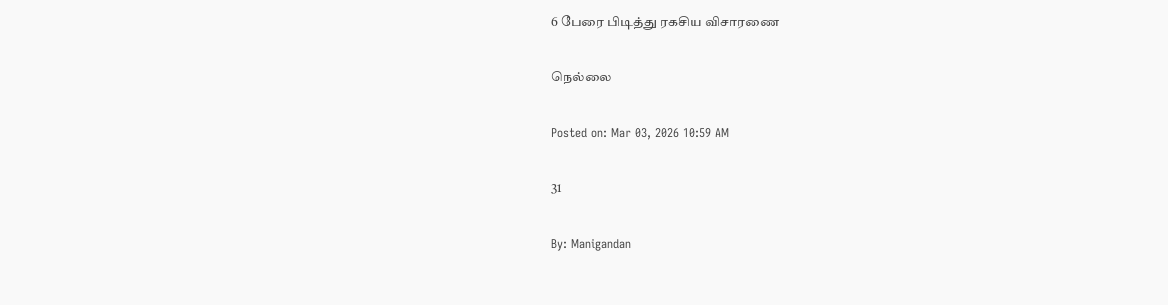6 பேரை பிடித்து ரகசிய விசாரணை

நெல்லை

Posted on: Mar 03, 2026 10:59 AM

31

By: Manigandan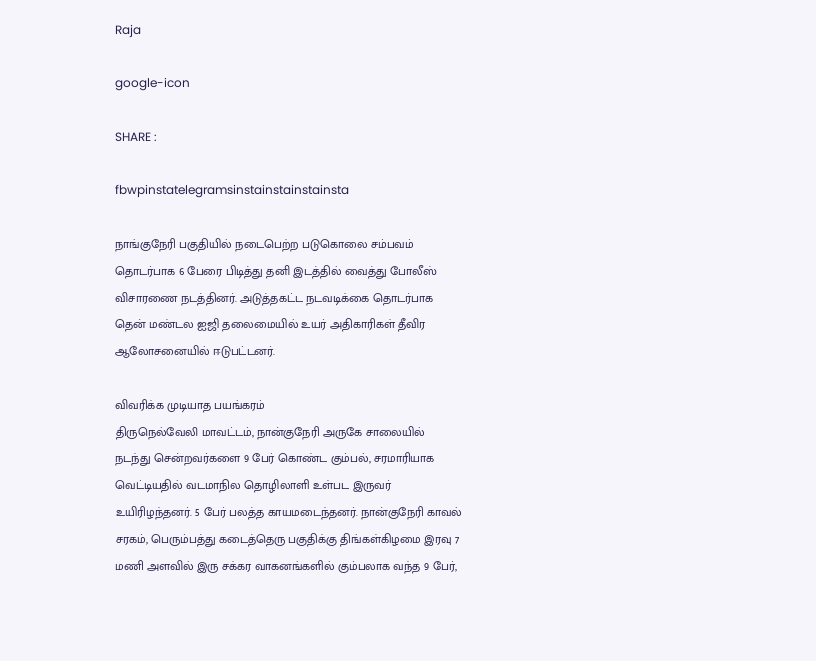Raja

google-icon

SHARE :

fbwpinstatelegramsinstainstainstainsta

நாங்குநேரி பகுதியில் நடைபெற்ற படுகொலை சம்பவம் தொடர்பாக 6 பேரை பிடித்து தனி இடத்தில் வைத்து போலீஸ் விசாரணை நடத்தினர். அடுத்தகட்ட நடவடிக்கை தொடர்பாக தென் மண்டல ஐஜி தலைமையில் உயர் அதிகாரிகள் தீவிர ஆலோசனையில் ஈடுபட்டனர்.

விவரிக்க முடியாத பயங்கரம்
திருநெல்வேலி மாவட்டம், நான்குநேரி அருகே சாலையில் நடந்து சென்றவர்களை 9 பேர் கொண்ட கும்பல், சரமாரியாக வெட்டியதில் வடமாநில தொழிலாளி உள்பட இருவர் உயிரிழந்தனர். 5 பேர் பலத்த காயமடைந்தனர். நான்குநேரி காவல் சரகம், பெரும்பத்து கடைத்தெரு பகுதிக்கு திங்கள்கிழமை இரவு 7 மணி அளவில் இரு சக்கர வாகனங்களில் கும்பலாக வந்த 9 பேர்,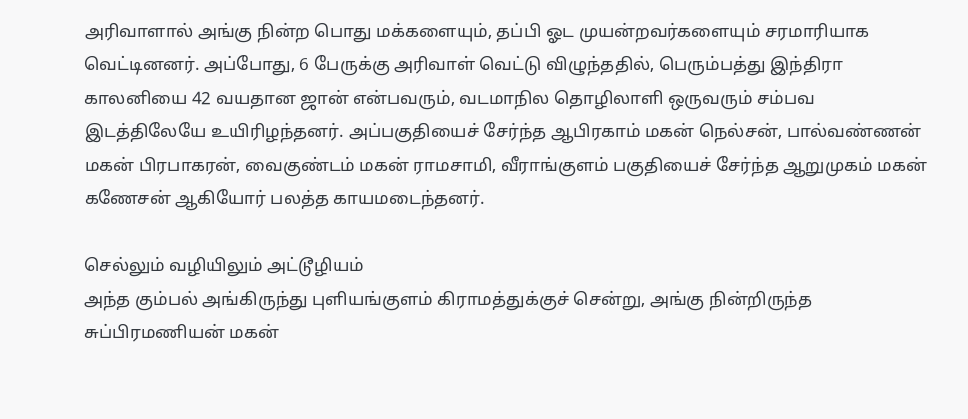அரிவாளால் அங்கு நின்ற பொது மக்களையும், தப்பி ஓட முயன்றவர்களையும் சரமாரியாக வெட்டினனர். அப்போது, 6 பேருக்கு அரிவாள் வெட்டு விழுந்ததில், பெரும்பத்து இந்திரா காலனியை 42 வயதான ஜான் என்பவரும், வடமாநில தொழிலாளி ஒருவரும் சம்பவ இடத்திலேயே உயிரிழந்தனர். அப்பகுதியைச் சேர்ந்த ஆபிரகாம் மகன் நெல்சன், பால்வண்ணன் மகன் பிரபாகரன், வைகுண்டம் மகன் ராமசாமி, வீராங்குளம் பகுதியைச் சேர்ந்த ஆறுமுகம் மகன் கணேசன் ஆகியோர் பலத்த காயமடைந்தனர்.

செல்லும் வழியிலும் அட்டூழியம்
அந்த கும்பல் அங்கிருந்து புளியங்குளம் கிராமத்துக்குச் சென்று, அங்கு நின்றிருந்த சுப்பிரமணியன் மகன்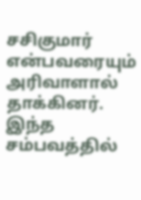சசிகுமார் என்பவரையும் அரிவாளால் தாக்கினர். இந்த சம்பவத்தில்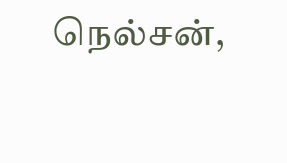நெல்சன்,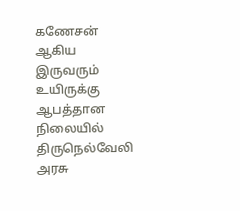கணேசன் ஆகிய இருவரும் உயிருக்கு ஆபத்தான நிலையில் திருநெல்வேலி அரசு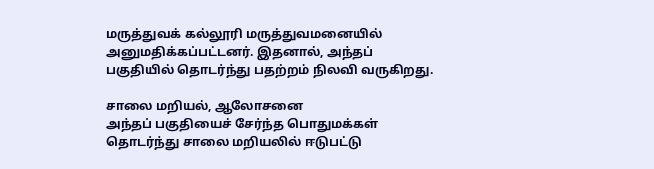மருத்துவக் கல்லூரி மருத்துவமனையில் அனுமதிக்கப்பட்டனர். இதனால், அந்தப் பகுதியில் தொடர்ந்து பதற்றம் நிலவி வருகிறது.

சாலை மறியல், ஆலோசனை
அந்தப் பகுதியைச் சேர்ந்த பொதுமக்கள் தொடர்ந்து சாலை மறியலில் ஈடுபட்டு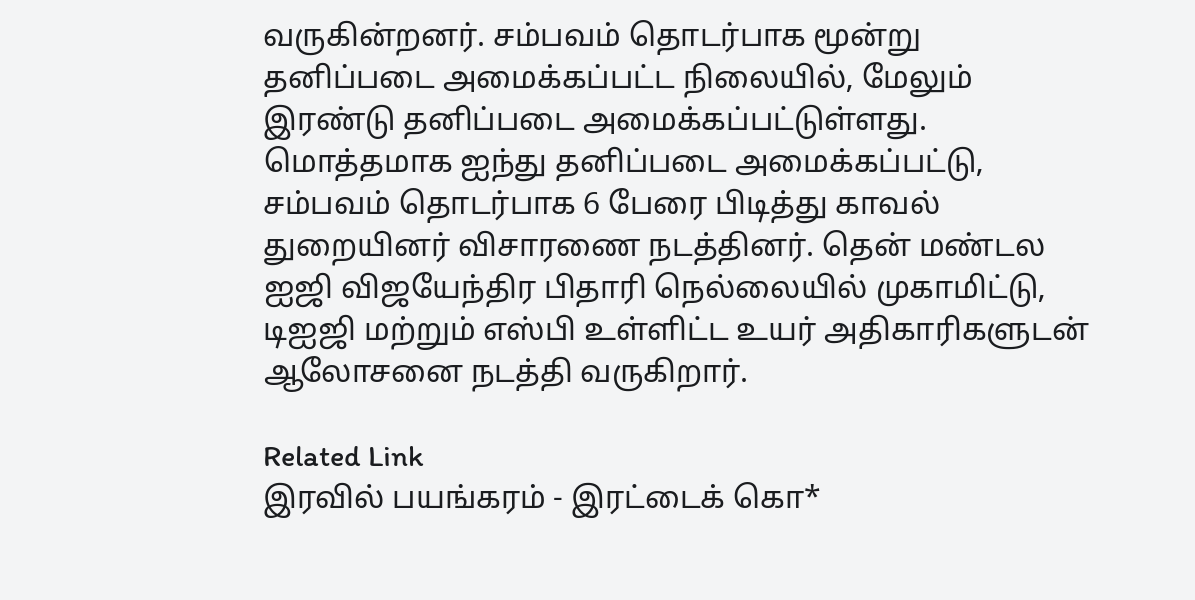வருகின்றனர். சம்பவம் தொடர்பாக மூன்று தனிப்படை அமைக்கப்பட்ட நிலையில், மேலும் இரண்டு தனிப்படை அமைக்கப்பட்டுள்ளது. மொத்தமாக ஐந்து தனிப்படை அமைக்கப்பட்டு, சம்பவம் தொடர்பாக 6 பேரை பிடித்து காவல் துறையினர் விசாரணை நடத்தினர். தென் மண்டல ஐஜி விஜயேந்திர பிதாரி நெல்லையில் முகாமிட்டு, டிஐஜி மற்றும் எஸ்பி உள்ளிட்ட உயர் அதிகாரிகளுடன் ஆலோசனை நடத்தி வருகிறார்.

Related Link
இரவில் பயங்கரம் - இரட்டைக் கொ*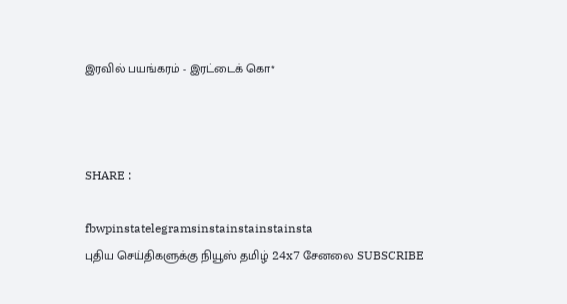இரவில் பயங்கரம் - இரட்டைக் கொ*



SHARE :

fbwpinstatelegramsinstainstainstainsta
புதிய செய்திகளுக்கு நியூஸ் தமிழ் 24x7 சேனலை SUBSCRIBE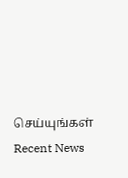செய்யுங்கள்
Recent News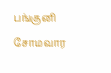பங்குனி சோமவார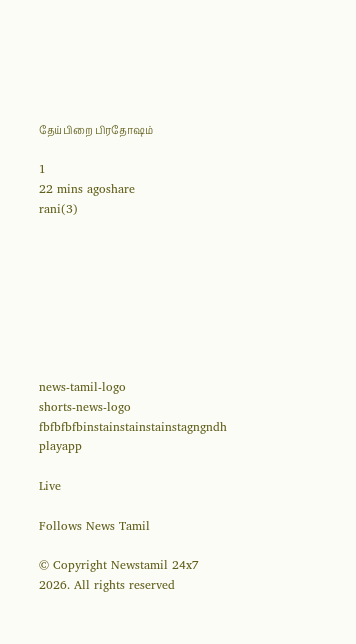தேய்பிறை பிரதோஷம்

1
22 mins agoshare
rani(3)








news-tamil-logo
shorts-news-logo
fbfbfbfbinstainstainstainstagngndh
playapp

Live

Follows News Tamil

© Copyright Newstamil 24x7 2026. All rights reserved